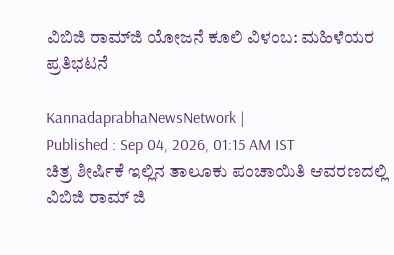ವಿಬಿಜಿ ರಾಮ್‌ಜಿ ಯೋಜನೆ ಕೂಲಿ ವಿಳಂಬ: ಮಹಿಳೆಯರ ಪ್ರತಿಭಟನೆ

KannadaprabhaNewsNetwork |
Published : Sep 04, 2026, 01:15 AM IST
ಚಿತ್ರ ಶೀರ್ಷಿಕೆ ಇಲ್ಲಿನ ತಾಲೂಕು ಪಂಚಾಯಿತಿ ಆವರಣದಲ್ಲಿ ವಿಬಿಜಿ ರಾಮ್ ಜಿ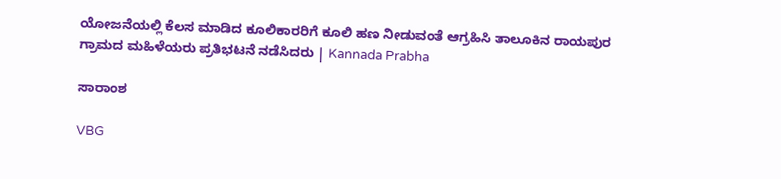ಯೋಜನೆಯಲ್ಲಿ ಕೆಲಸ ಮಾಡಿದ ಕೂಲಿಕಾರರಿಗೆ ಕೂಲಿ ಹಣ ನೀಡುವಂತೆ ಆಗ್ರಹಿಸಿ ತಾಲೂಕಿನ ರಾಯಪುರ ಗ್ರಾಮದ ಮಹಿಳೆಯರು ಪ್ರತಿಭಟನೆ ನಡೆಸಿದರು | Kannada Prabha

ಸಾರಾಂಶ

VBG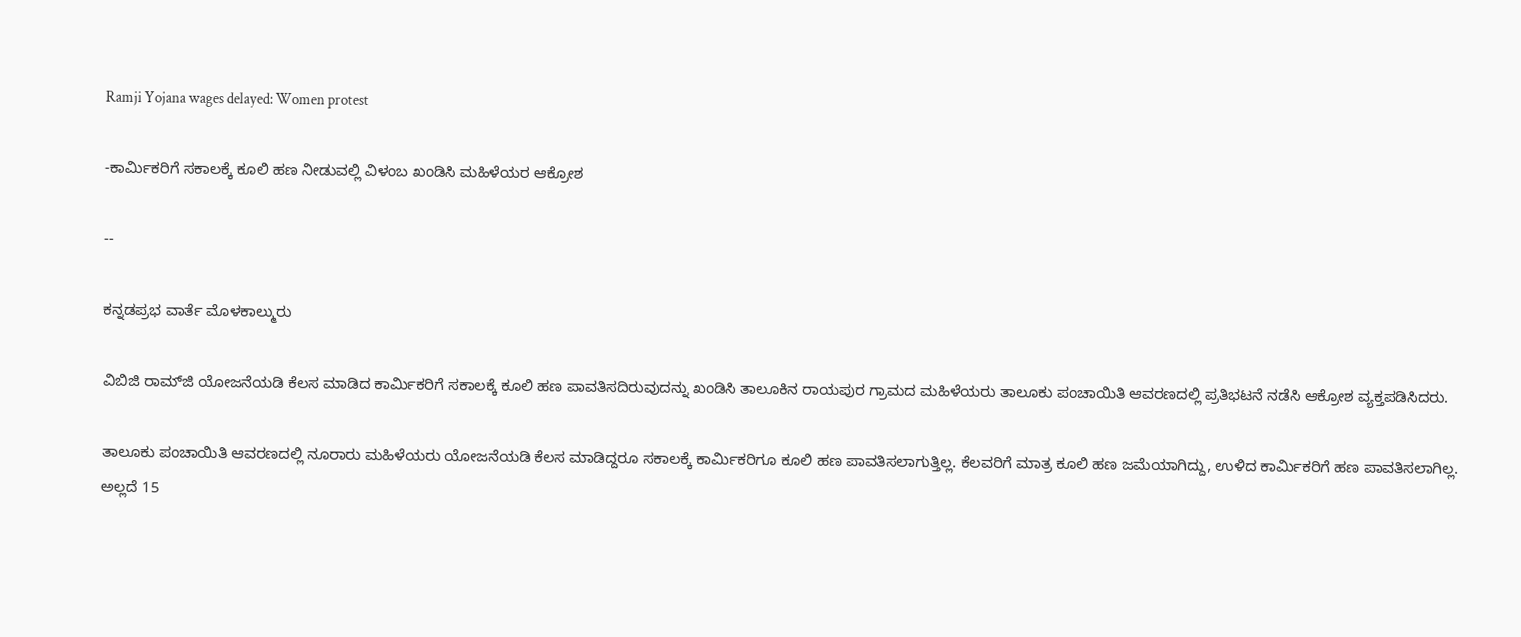Ramji Yojana wages delayed: Women protest

-ಕಾರ್ಮಿಕರಿಗೆ ಸಕಾಲಕ್ಕೆ ಕೂಲಿ ಹಣ ನೀಡುವಲ್ಲಿ ವಿಳಂಬ ಖಂಡಿಸಿ ಮಹಿಳೆಯರ ಆಕ್ರೋಶ

--

ಕನ್ನಡಪ್ರಭ ವಾರ್ತೆ ಮೊಳಕಾಲ್ಮುರು

ವಿಬಿಜಿ ರಾಮ್‌ಜಿ ಯೋಜನೆಯಡಿ ಕೆಲಸ ಮಾಡಿದ ಕಾರ್ಮಿಕರಿಗೆ ಸಕಾಲಕ್ಕೆ ಕೂಲಿ ಹಣ ಪಾವತಿಸದಿರುವುದನ್ನು ಖಂಡಿಸಿ ತಾಲೂಕಿನ ರಾಯಪುರ ಗ್ರಾಮದ ಮಹಿಳೆಯರು ತಾಲೂಕು ಪಂಚಾಯಿತಿ ಆವರಣದಲ್ಲಿ ಪ್ರತಿಭಟನೆ ನಡೆಸಿ ಆಕ್ರೋಶ ವ್ಯಕ್ತಪಡಿಸಿದರು.

ತಾಲೂಕು ಪಂಚಾಯಿತಿ ಆವರಣದಲ್ಲಿ ನೂರಾರು ಮಹಿಳೆಯರು ಯೋಜನೆಯಡಿ ಕೆಲಸ ಮಾಡಿದ್ದರೂ ಸಕಾಲಕ್ಕೆ ಕಾರ್ಮಿಕರಿಗೂ ಕೂಲಿ ಹಣ ಪಾವತಿಸಲಾಗುತ್ತಿಲ್ಲ. ಕೆಲವರಿಗೆ ಮಾತ್ರ ಕೂಲಿ ಹಣ ಜಮೆಯಾಗಿದ್ದು, ಉಳಿದ ಕಾರ್ಮಿಕರಿಗೆ ಹಣ ಪಾವತಿಸಲಾಗಿಲ್ಲ. ಅಲ್ಲದೆ 15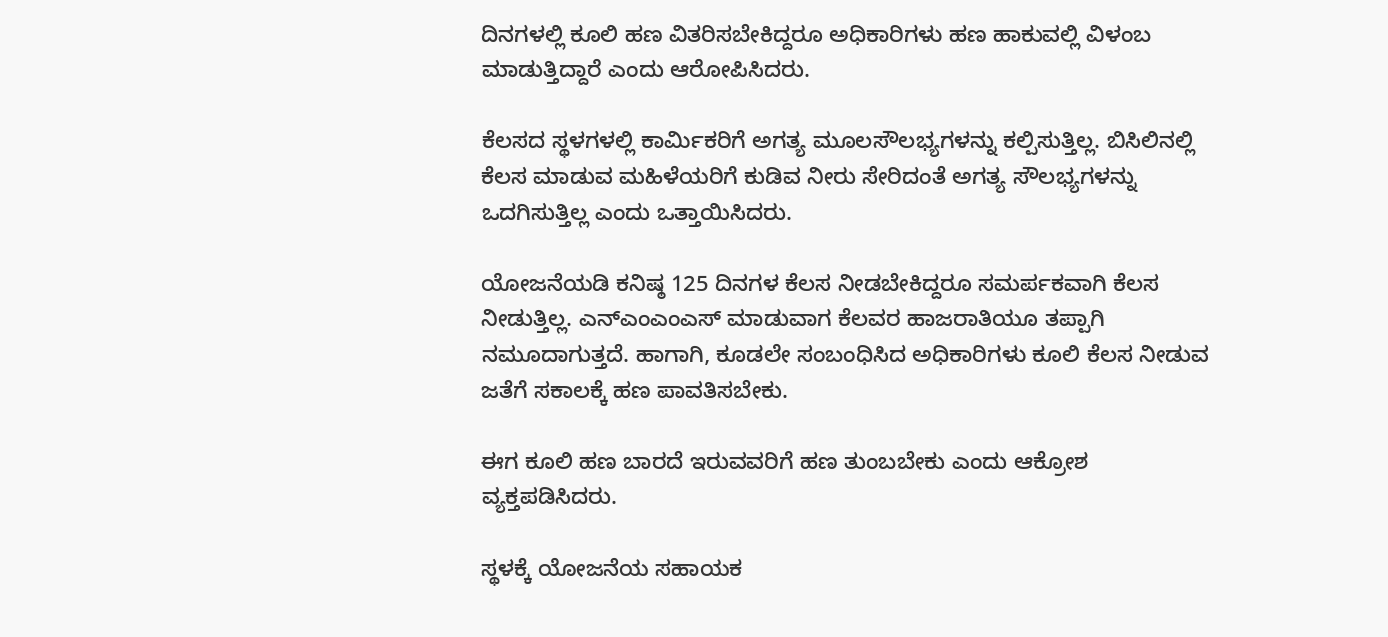ದಿನಗಳಲ್ಲಿ ಕೂಲಿ ಹಣ ವಿತರಿಸಬೇಕಿದ್ದರೂ ಅಧಿಕಾರಿಗಳು ಹಣ ಹಾಕುವಲ್ಲಿ ವಿಳಂಬ ಮಾಡುತ್ತಿದ್ದಾರೆ ಎಂದು ಆರೋಪಿಸಿದರು.

ಕೆಲಸದ ಸ್ಥಳಗಳಲ್ಲಿ ಕಾರ್ಮಿಕರಿಗೆ ಅಗತ್ಯ ಮೂಲಸೌಲಭ್ಯಗಳನ್ನು ಕಲ್ಪಿಸುತ್ತಿಲ್ಲ. ಬಿಸಿಲಿನಲ್ಲಿ ಕೆಲಸ ಮಾಡುವ ಮಹಿಳೆಯರಿಗೆ ಕುಡಿವ ನೀರು ಸೇರಿದಂತೆ ಅಗತ್ಯ ಸೌಲಭ್ಯಗಳನ್ನು ಒದಗಿಸುತ್ತಿಲ್ಲ ಎಂದು ಒತ್ತಾಯಿಸಿದರು.

ಯೋಜನೆಯಡಿ ಕನಿಷ್ಠ 125 ದಿನಗಳ ಕೆಲಸ ನೀಡಬೇಕಿದ್ದರೂ ಸಮರ್ಪಕವಾಗಿ ಕೆಲಸ ನೀಡುತ್ತಿಲ್ಲ. ಎನ್‌ಎಂಎಂಎಸ್ ಮಾಡುವಾಗ ಕೆಲವರ ಹಾಜರಾತಿಯೂ ತಪ್ಪಾಗಿ ನಮೂದಾಗುತ್ತದೆ. ಹಾಗಾಗಿ, ಕೂಡಲೇ ಸಂಬಂಧಿಸಿದ ಅಧಿಕಾರಿಗಳು ಕೂಲಿ ಕೆಲಸ ನೀಡುವ ಜತೆಗೆ ಸಕಾಲಕ್ಕೆ ಹಣ ಪಾವತಿಸಬೇಕು.

ಈಗ ಕೂಲಿ ಹಣ ಬಾರದೆ ಇರುವವರಿಗೆ ಹಣ ತುಂಬಬೇಕು ಎಂದು ಆಕ್ರೋಶ ವ್ಯಕ್ತಪಡಿಸಿದರು.

ಸ್ಥಳಕ್ಕೆ ಯೋಜನೆಯ ಸಹಾಯಕ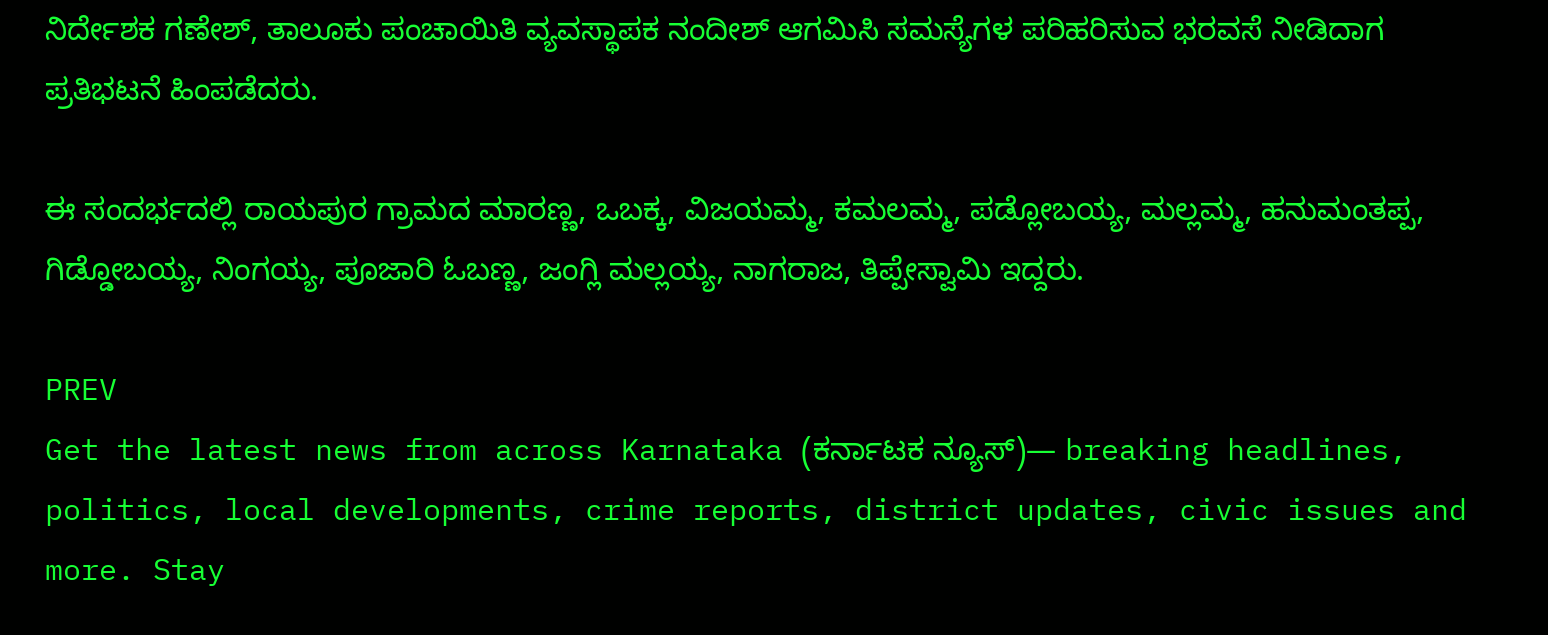ನಿರ್ದೇಶಕ ಗಣೇಶ್, ತಾಲೂಕು ಪಂಚಾಯಿತಿ ವ್ಯವಸ್ಥಾಪಕ ನಂದೀಶ್ ಆಗಮಿಸಿ ಸಮಸ್ಯೆಗಳ ಪರಿಹರಿಸುವ ಭರವಸೆ ನೀಡಿದಾಗ ಪ್ರತಿಭಟನೆ ಹಿಂಪಡೆದರು.

ಈ ಸಂದರ್ಭದಲ್ಲಿ ರಾಯಪುರ ಗ್ರಾಮದ ಮಾರಣ್ಣ, ಒಬಕ್ಕ, ವಿಜಯಮ್ಮ, ಕಮಲಮ್ಮ, ಪಡ್ಲೋಬಯ್ಯ, ಮಲ್ಲಮ್ಮ, ಹನುಮಂತಪ್ಪ, ಗಿಡ್ಡೋಬಯ್ಯ, ನಿಂಗಯ್ಯ, ಪೂಜಾರಿ ಓಬಣ್ಣ, ಜಂಗ್ಲಿ ಮಲ್ಲಯ್ಯ, ನಾಗರಾಜ, ತಿಪ್ಪೇಸ್ವಾಮಿ ಇದ್ದರು.

PREV
Get the latest news from across Karnataka (ಕರ್ನಾಟಕ ನ್ಯೂಸ್)— breaking headlines, politics, local developments, crime reports, district updates, civic issues and more. Stay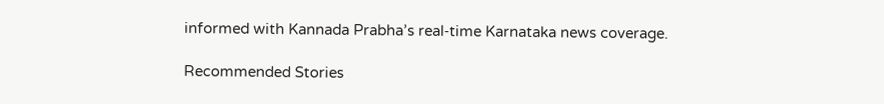informed with Kannada Prabha’s real‑time Karnataka news coverage.

Recommended Stories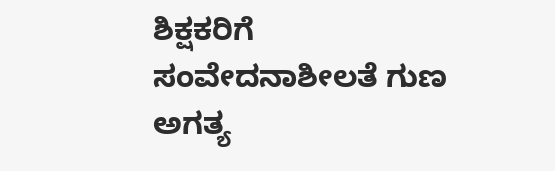ಶಿಕ್ಷಕರಿಗೆ ಸಂವೇದನಾಶೀಲತೆ ಗುಣ ಅಗತ್ಯ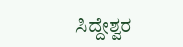ಸಿದ್ದೇಶ್ವರ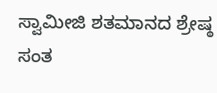ಸ್ವಾಮೀಜಿ ಶತಮಾನದ ಶ್ರೇಷ್ಠ ಸಂತ